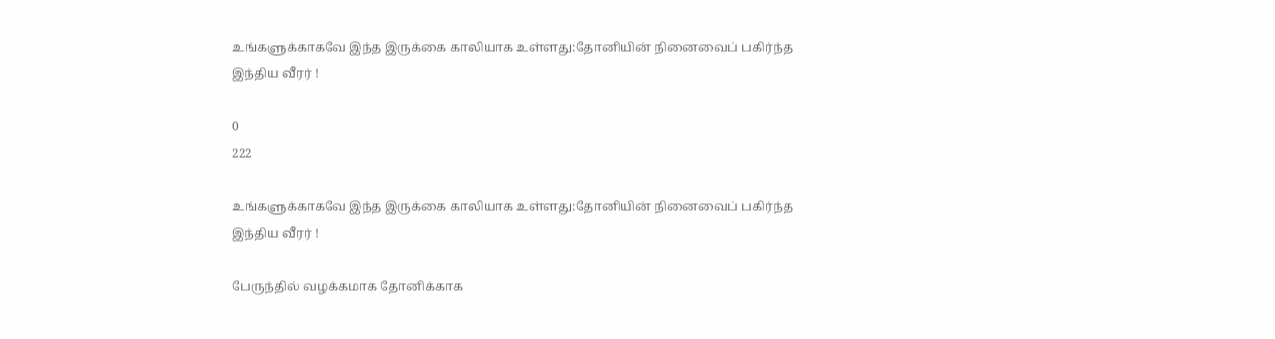உங்களுக்காகவே இந்த இருக்கை காலியாக உள்ளது:தோனியின் நினைவைப் பகிர்ந்த இந்திய வீரர் !

0
222

உங்களுக்காகவே இந்த இருக்கை காலியாக உள்ளது:தோனியின் நினைவைப் பகிர்ந்த இந்திய வீரர் !

பேருந்தில் வழக்கமாக தோனிக்காக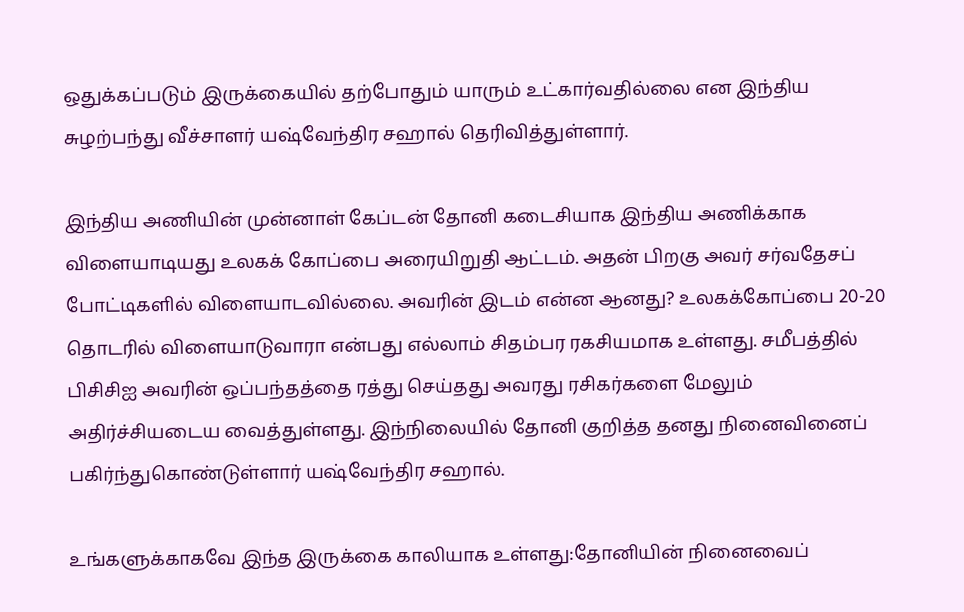ஒதுக்கப்படும் இருக்கையில் தற்போதும் யாரும் உட்கார்வதில்லை என இந்திய சுழற்பந்து வீச்சாளர் யஷ்வேந்திர சஹால் தெரிவித்துள்ளார்.

இந்திய அணியின் முன்னாள் கேப்டன் தோனி கடைசியாக இந்திய அணிக்காக விளையாடியது உலகக் கோப்பை அரையிறுதி ஆட்டம். அதன் பிறகு அவர் சர்வதேசப் போட்டிகளில் விளையாடவில்லை. அவரின் இடம் என்ன ஆனது? உலகக்கோப்பை 20-20 தொடரில் விளையாடுவாரா என்பது எல்லாம் சிதம்பர ரகசியமாக உள்ளது. சமீபத்தில் பிசிசிஐ அவரின் ஒப்பந்தத்தை ரத்து செய்தது அவரது ரசிகர்களை மேலும் அதிர்ச்சியடைய வைத்துள்ளது. இந்நிலையில் தோனி குறித்த தனது நினைவினைப் பகிர்ந்துகொண்டுள்ளார் யஷ்வேந்திர சஹால்.

உங்களுக்காகவே இந்த இருக்கை காலியாக உள்ளது:தோனியின் நினைவைப்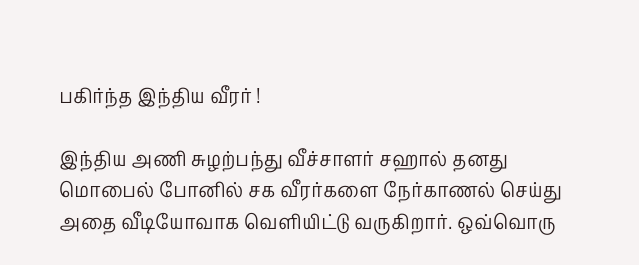பகிர்ந்த இந்திய வீரர் !

இந்திய அணி சுழற்பந்து வீச்சாளர் சஹால் தனது மொபைல் போனில் சக வீரர்களை நேர்காணல் செய்து அதை வீடியோவாக வெளியிட்டு வருகிறார். ஒவ்வொரு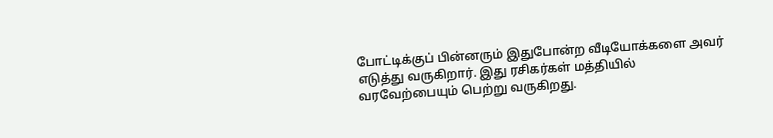போட்டிக்குப் பின்னரும் இதுபோன்ற வீடியோக்களை அவர் எடுத்து வருகிறார். இது ரசிகர்கள் மத்தியில் வரவேற்பையும் பெற்று வருகிறது.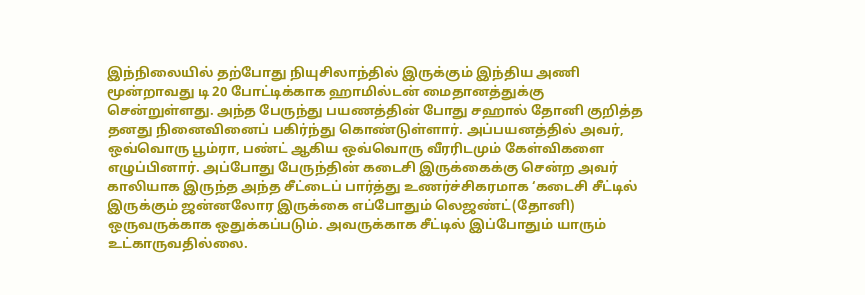இந்நிலையில் தற்போது நியுசிலாந்தில் இருக்கும் இந்திய அணி மூன்றாவது டி 20 போட்டிக்காக ஹாமில்டன் மைதானத்துக்கு சென்றுள்ளது. அந்த பேருந்து பயணத்தின் போது சஹால் தோனி குறித்த தனது நினைவினைப் பகிர்ந்து கொண்டுள்ளார். அப்பயனத்தில் அவர், ஒவ்வொரு பூம்ரா, பண்ட் ஆகிய ஒவ்வொரு வீரரிடமும் கேள்விகளை எழுப்பினார். அப்போது பேருந்தின் கடைசி இருக்கைக்கு சென்ற அவர் காலியாக இருந்த அந்த சீட்டைப் பார்த்து உணர்ச்சிகரமாக ‘கடைசி சீட்டில் இருக்கும் ஜன்னலோர இருக்கை எப்போதும் லெஜண்ட்(தோனி) ஒருவருக்காக ஒதுக்கப்படும். அவருக்காக சீட்டில் இப்போதும் யாரும் உட்காருவதில்லை.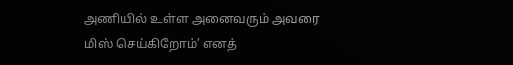அணியில் உள்ள அனைவரும் அவரை மிஸ் செய்கிறோம்’ எனத்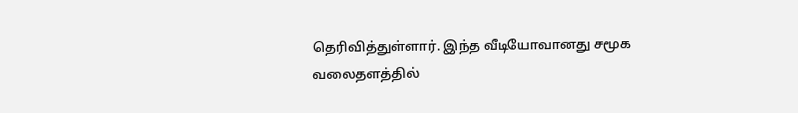தெரிவித்துள்ளார். இந்த வீடியோவானது சமூக வலைதளத்தில்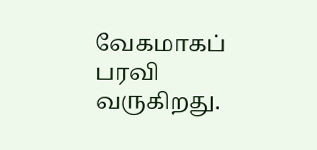வேகமாகப் பரவி வருகிறது.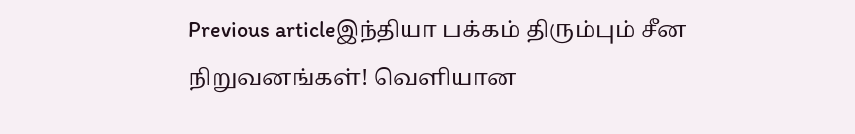Previous articleஇந்தியா பக்கம் திரும்பும் சீன நிறுவனங்கள்! வெளியான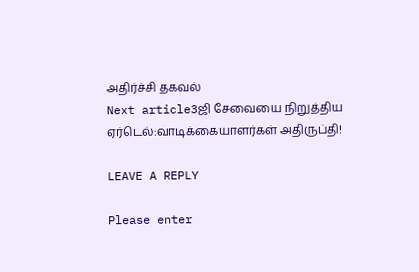அதிர்ச்சி தகவல்
Next article3ஜி சேவையை நிறுத்திய ஏர்டெல்:வாடிக்கையாளர்கள் அதிருப்தி!

LEAVE A REPLY

Please enter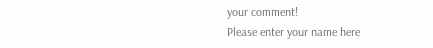your comment!
Please enter your name here